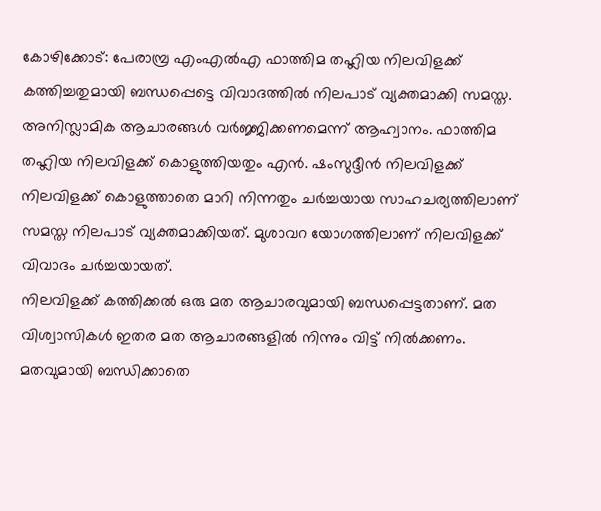കോഴിക്കോട്: പേരാമ്പ്ര എംഎൽഎ ഫാത്തിമ തഹ്ലിയ നിലവിളക്ക് കത്തിച്ചതുമായി ബന്ധപ്പെട്ടെ വിവാദത്തിൽ നിലപാട് വ്യക്തമാക്കി സമസ്ത. അനിസ്ലാമിക ആചാരങ്ങൾ വർജ്ജിക്കണമെന്ന് ആഹ്വാനം. ഫാത്തിമ തഹ്ലിയ നിലവിളക്ക് കൊളുത്തിയതും എൻ. ഷംസുദ്ദീൻ നിലവിളക്ക് നിലവിളക്ക് കൊളുത്താതെ മാറി നിന്നതും ചർച്ചയായ സാഹചര്യത്തിലാണ് സമസ്ത നിലപാട് വ്യക്തമാക്കിയത്. മുശാവറ യോഗത്തിലാണ് നിലവിളക്ക് വിവാദം ചർച്ചയായത്.
നിലവിളക്ക് കത്തിക്കൽ ഒരു മത ആചാരവുമായി ബന്ധപ്പെട്ടതാണ്. മത വിശ്വാസികൾ ഇതര മത ആചാരങ്ങളിൽ നിന്നും വിട്ട് നിൽക്കണം. മതവുമായി ബന്ധിക്കാതെ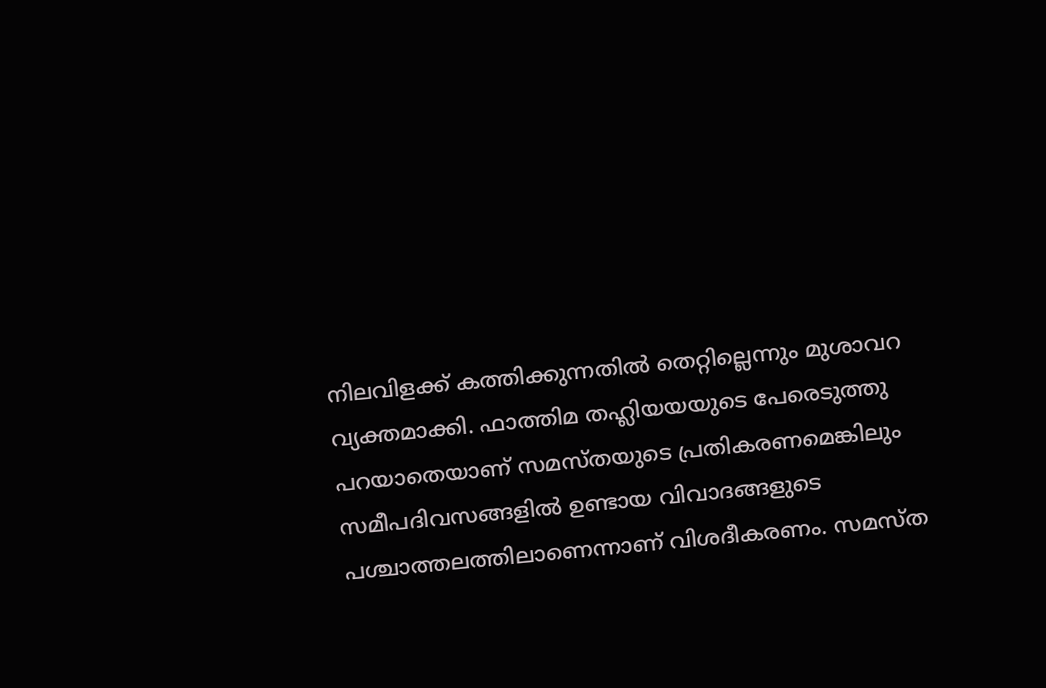നിലവിളക്ക് കത്തിക്കുന്നതിൽ തെറ്റില്ലെന്നും മുശാവറ വ്യക്തമാക്കി. ഫാത്തിമ തഹ്ലിയയയുടെ പേരെടുത്തു പറയാതെയാണ് സമസ്തയുടെ പ്രതികരണമെങ്കിലും സമീപദിവസങ്ങളിൽ ഉണ്ടായ വിവാദങ്ങളുടെ പശ്ചാത്തലത്തിലാണെന്നാണ് വിശദീകരണം. സമസ്ത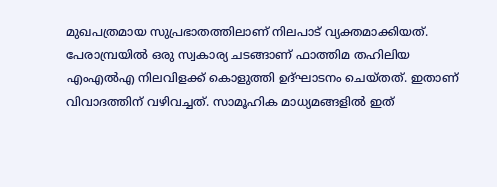മുഖപത്രമായ സുപ്രഭാതത്തിലാണ് നിലപാട് വ്യക്തമാക്കിയത്.
പേരാമ്പ്രയിൽ ഒരു സ്വകാര്യ ചടങ്ങാണ് ഫാത്തിമ തഹിലിയ എംഎൽഎ നിലവിളക്ക് കൊളുത്തി ഉദ്ഘാടനം ചെയ്തത്. ഇതാണ് വിവാദത്തിന് വഴിവച്ചത്. സാമൂഹിക മാധ്യമങ്ങളിൽ ഇത്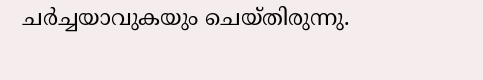ചർച്ചയാവുകയും ചെയ്തിരുന്നു.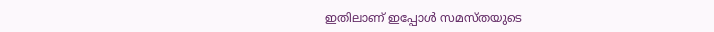ഇതിലാണ് ഇപ്പോൾ സമസ്തയുടെ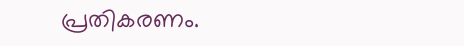പ്രതികരണം.